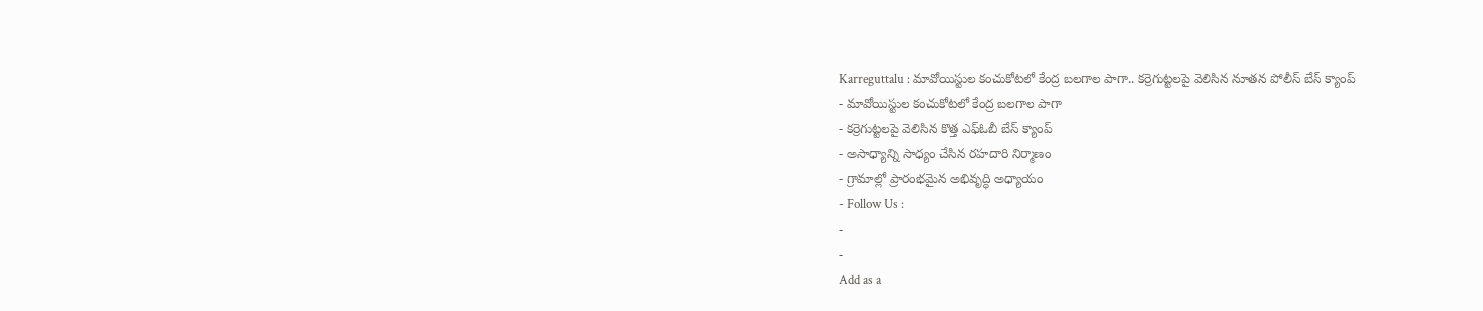Karreguttalu : మావోయిస్టుల కంచుకోటలో కేంద్ర బలగాల పాగా.. కర్రెగుట్టలపై వెలిసిన నూతన పోలీస్ బేస్ క్యాంప్
- మావోయిస్టుల కంచుకోటలో కేంద్ర బలగాల పాగా
- కర్రెగుట్టలపై వెలిసిన కొత్త ఎఫ్ఓబీ బేస్ క్యాంప్
- అసాధ్యాన్ని సాధ్యం చేసిన రహదారి నిర్మాణం
- గ్రామాల్లో ప్రారంభమైన అభివృద్ధి అధ్యాయం
- Follow Us :
-
-
Add as a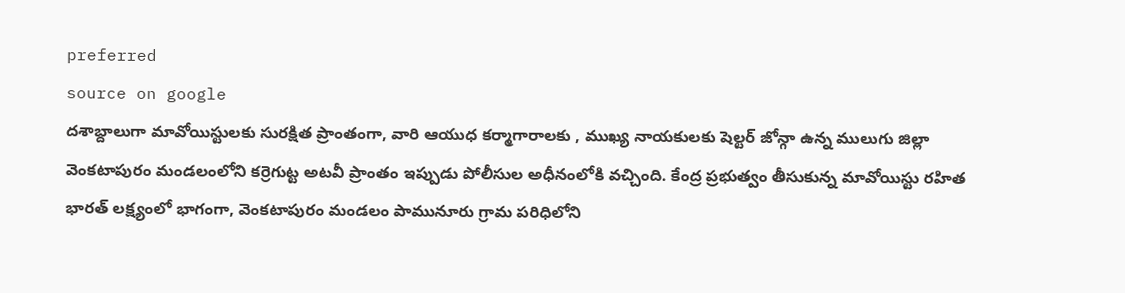preferred
source on google
దశాబ్దాలుగా మావోయిస్టులకు సురక్షిత ప్రాంతంగా, వారి ఆయుధ కర్మాగారాలకు , ముఖ్య నాయకులకు షెల్టర్ జోన్గా ఉన్న ములుగు జిల్లా వెంకటాపురం మండలంలోని కర్రెగుట్ట అటవీ ప్రాంతం ఇప్పుడు పోలీసుల అధీనంలోకి వచ్చింది. కేంద్ర ప్రభుత్వం తీసుకున్న మావోయిస్టు రహిత భారత్ లక్ష్యంలో భాగంగా, వెంకటాపురం మండలం పామునూరు గ్రామ పరిధిలోని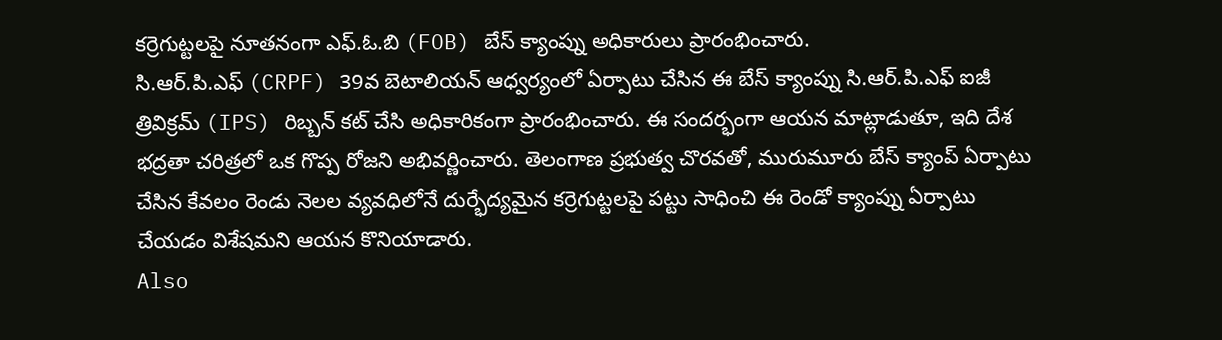కర్రెగుట్టలపై నూతనంగా ఎఫ్.ఓ.బి (FOB) బేస్ క్యాంప్ను అధికారులు ప్రారంభించారు.
సి.ఆర్.పి.ఎఫ్ (CRPF) 39వ బెటాలియన్ ఆధ్వర్యంలో ఏర్పాటు చేసిన ఈ బేస్ క్యాంప్ను సి.ఆర్.పి.ఎఫ్ ఐజీ త్రివిక్రమ్ (IPS) రిబ్బన్ కట్ చేసి అధికారికంగా ప్రారంభించారు. ఈ సందర్భంగా ఆయన మాట్లాడుతూ, ఇది దేశ భద్రతా చరిత్రలో ఒక గొప్ప రోజని అభివర్ణించారు. తెలంగాణ ప్రభుత్వ చొరవతో, మురుమూరు బేస్ క్యాంప్ ఏర్పాటు చేసిన కేవలం రెండు నెలల వ్యవధిలోనే దుర్భేద్యమైన కర్రెగుట్టలపై పట్టు సాధించి ఈ రెండో క్యాంప్ను ఏర్పాటు చేయడం విశేషమని ఆయన కొనియాడారు.
Also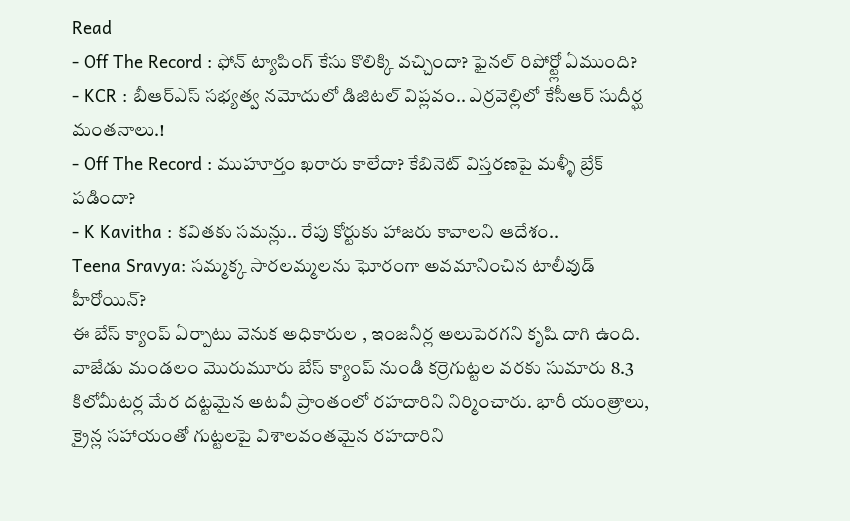Read
- Off The Record : ఫోన్ ట్యాపింగ్ కేసు కొలిక్కి వచ్చిందా? ఫైనల్ రిపోర్ట్లో ఏముంది?
- KCR : బీఆర్ఎస్ సభ్యత్వ నమోదులో డిజిటల్ విప్లవం.. ఎర్రవెల్లిలో కేసీఆర్ సుదీర్ఘ మంతనాలు.!
- Off The Record : ముహూర్తం ఖరారు కాలేదా? కేబినెట్ విస్తరణపై మళ్ళీ బ్రేక్ పడిందా?
- K Kavitha : కవితకు సమన్లు.. రేపు కోర్టుకు హాజరు కావాలని ఆదేశం..
Teena Sravya: సమ్మక్క సారలమ్మలను ఘోరంగా అవమానించిన టాలీవుడ్ హీరోయిన్?
ఈ బేస్ క్యాంప్ ఏర్పాటు వెనుక అధికారుల , ఇంజనీర్ల అలుపెరగని కృషి దాగి ఉంది. వాజేడు మండలం మొరుమూరు బేస్ క్యాంప్ నుండి కర్రెగుట్టల వరకు సుమారు 8.3 కిలోమీటర్ల మేర దట్టమైన అటవీ ప్రాంతంలో రహదారిని నిర్మించారు. భారీ యంత్రాలు, క్రైన్ల సహాయంతో గుట్టలపై విశాలవంతమైన రహదారిని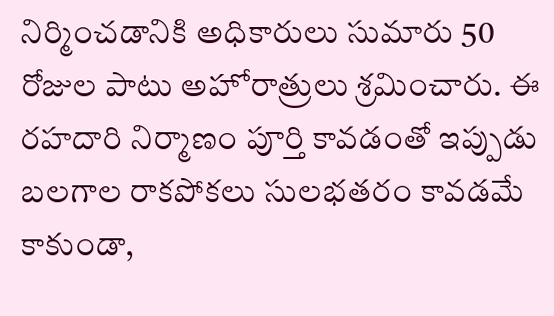నిర్మించడానికి అధికారులు సుమారు 50 రోజుల పాటు అహోరాత్రులు శ్రమించారు. ఈ రహదారి నిర్మాణం పూర్తి కావడంతో ఇప్పుడు బలగాల రాకపోకలు సులభతరం కావడమే కాకుండా,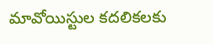మావోయిస్టుల కదలికలకు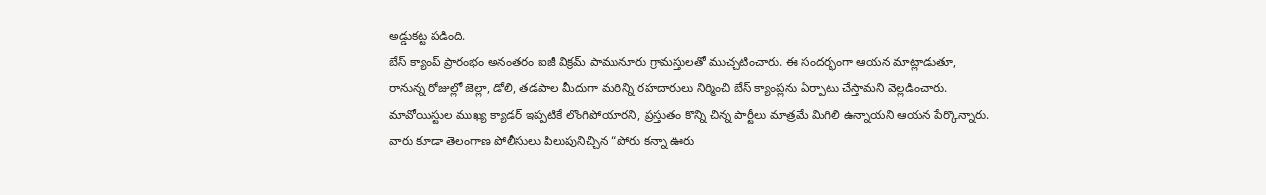అడ్డుకట్ట పడింది.
బేస్ క్యాంప్ ప్రారంభం అనంతరం ఐజీ విక్రమ్ పామునూరు గ్రామస్తులతో ముచ్చటించారు. ఈ సందర్భంగా ఆయన మాట్లాడుతూ, రానున్న రోజుల్లో జెల్లా, డోలి, తడపాల మీదుగా మరిన్ని రహదారులు నిర్మించి బేస్ క్యాంప్లను ఏర్పాటు చేస్తామని వెల్లడించారు. మావోయిస్టుల ముఖ్య క్యాడర్ ఇప్పటికే లొంగిపోయారని, ప్రస్తుతం కొన్ని చిన్న పార్టీలు మాత్రమే మిగిలి ఉన్నాయని ఆయన పేర్కొన్నారు. వారు కూడా తెలంగాణ పోలీసులు పిలుపునిచ్చిన “పోరు కన్నా ఊరు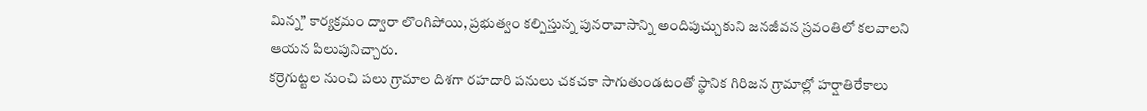మిన్న” కార్యక్రమం ద్వారా లొంగిపోయి, ప్రభుత్వం కల్పిస్తున్న పునరావాసాన్ని అందిపుచ్చుకుని జనజీవన స్రవంతిలో కలవాలని ఆయన పిలుపునిచ్చారు.
కర్రెగుట్టల నుంచి పలు గ్రామాల దిశగా రహదారి పనులు చకచకా సాగుతుండటంతో స్థానిక గిరిజన గ్రామాల్లో హర్షాతిరేకాలు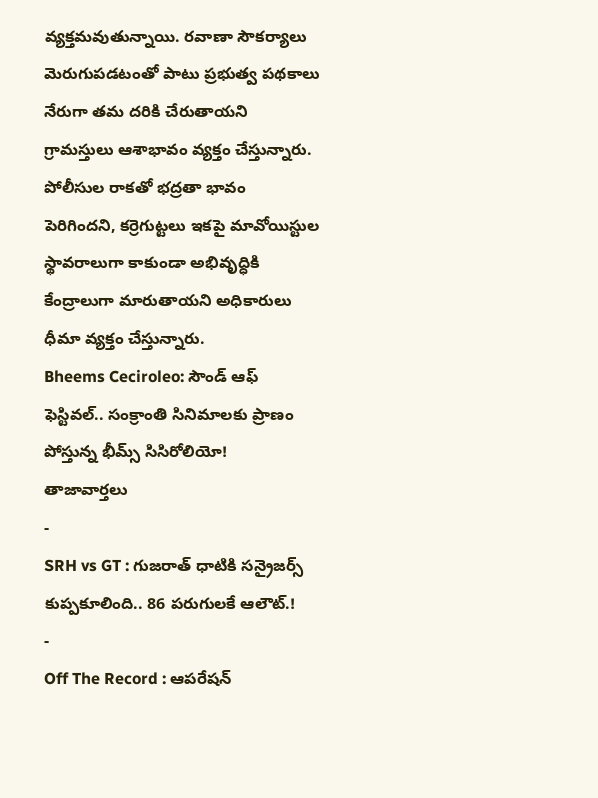వ్యక్తమవుతున్నాయి. రవాణా సౌకర్యాలు మెరుగుపడటంతో పాటు ప్రభుత్వ పథకాలు నేరుగా తమ దరికి చేరుతాయని గ్రామస్తులు ఆశాభావం వ్యక్తం చేస్తున్నారు. పోలీసుల రాకతో భద్రతా భావం పెరిగిందని, కర్రెగుట్టలు ఇకపై మావోయిస్టుల స్థావరాలుగా కాకుండా అభివృద్ధికి కేంద్రాలుగా మారుతాయని అధికారులు ధీమా వ్యక్తం చేస్తున్నారు.
Bheems Ceciroleo: సౌండ్ ఆఫ్ ఫెస్టివల్.. సంక్రాంతి సినిమాలకు ప్రాణం పోస్తున్న భీమ్స్ సిసిరోలియో!
తాజావార్తలు
-
SRH vs GT : గుజరాత్ ధాటికి సన్రైజర్స్ కుప్పకూలింది.. 86 పరుగులకే ఆలౌట్.!
-
Off The Record : ఆపరేషన్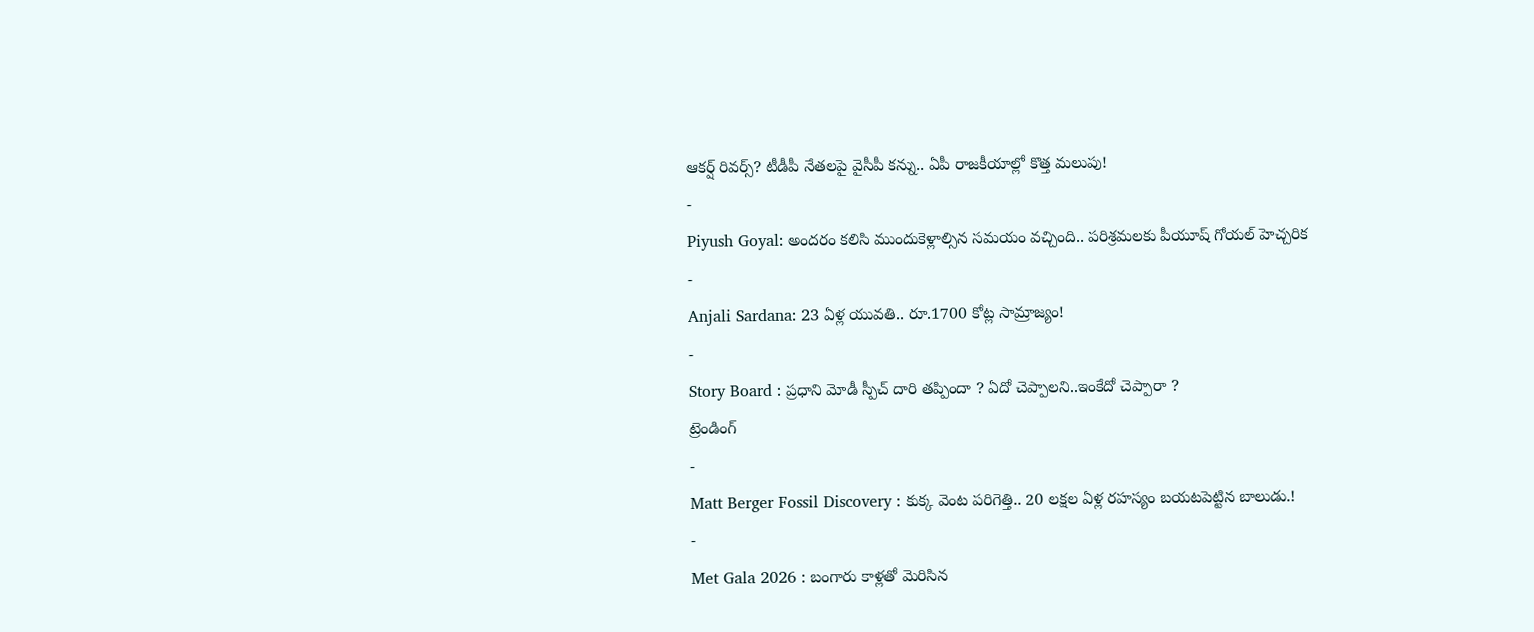ఆకర్ష్ రివర్స్? టీడీపీ నేతలపై వైసీపీ కన్ను.. ఏపీ రాజకీయాల్లో కొత్త మలుపు!
-
Piyush Goyal: అందరం కలిసి ముందుకెళ్లాల్సిన సమయం వచ్చింది.. పరిశ్రమలకు పీయూష్ గోయల్ హెచ్చరిక
-
Anjali Sardana: 23 ఏళ్ల యువతి.. రూ.1700 కోట్ల సామ్రాజ్యం!
-
Story Board : ప్రధాని మోడీ స్పీచ్ దారి తప్పిందా ? ఏదో చెప్పాలని..ఇంకేదో చెప్పారా ?
ట్రెండింగ్
-
Matt Berger Fossil Discovery : కుక్క వెంట పరిగెత్తి.. 20 లక్షల ఏళ్ల రహస్యం బయటపెట్టిన బాలుడు.!
-
Met Gala 2026 : బంగారు కాళ్లతో మెరిసిన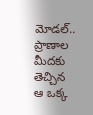మోడల్.. ప్రాణాల మీదకు తెచ్చిన ఆ ఒక్క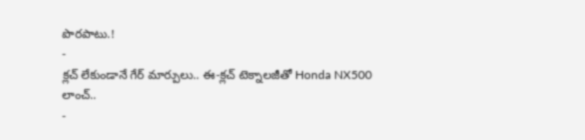పొరపాటు.!
-
క్లచ్ లేకుండానే గేర్ మార్పులు.. ఈ-క్లచ్ టెక్నాలజీతో Honda NX500 లాంచ్..
-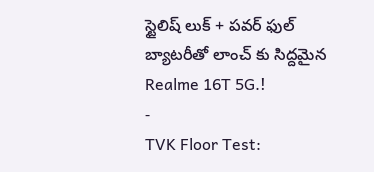స్టైలిష్ లుక్ + పవర్ ఫుల్ బ్యాటరీతో లాంచ్ కు సిద్దమైన Realme 16T 5G.!
-
TVK Floor Test: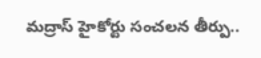మద్రాస్ హైకోర్టు సంచలన తీర్పు..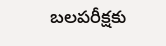బలపరీక్షకు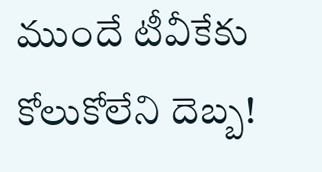ముందే టీవీకేకు కోలుకోలేని దెబ్బ!